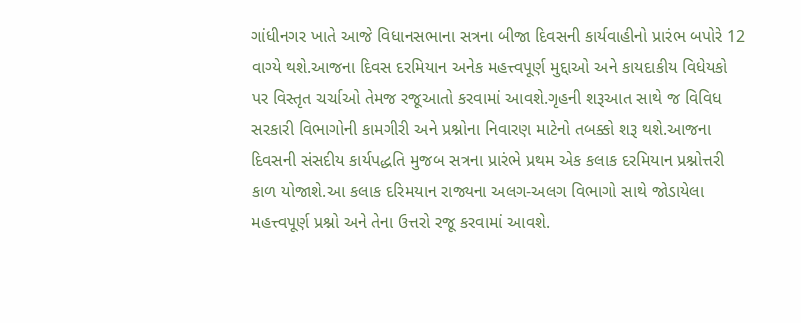ગાંધીનગર ખાતે આજે વિધાનસભાના સત્રના બીજા દિવસની કાર્યવાહીનો પ્રારંભ બપોરે 12 વાગ્યે થશે.આજના દિવસ દરમિયાન અનેક મહત્ત્વપૂર્ણ મુદ્દાઓ અને કાયદાકીય વિધેયકો પર વિસ્તૃત ચર્ચાઓ તેમજ રજૂઆતો કરવામાં આવશે.ગૃહની શરૂઆત સાથે જ વિવિધ સરકારી વિભાગોની કામગીરી અને પ્રશ્નોના નિવારણ માટેનો તબક્કો શરૂ થશે.આજના દિવસની સંસદીય કાર્યપદ્ધતિ મુજબ સત્રના પ્રારંભે પ્રથમ એક કલાક દરમિયાન પ્રશ્નોત્તરી કાળ યોજાશે.આ કલાક દરિમયાન રાજ્યના અલગ-અલગ વિભાગો સાથે જોડાયેલા મહત્ત્વપૂર્ણ પ્રશ્નો અને તેના ઉત્તરો રજૂ કરવામાં આવશે.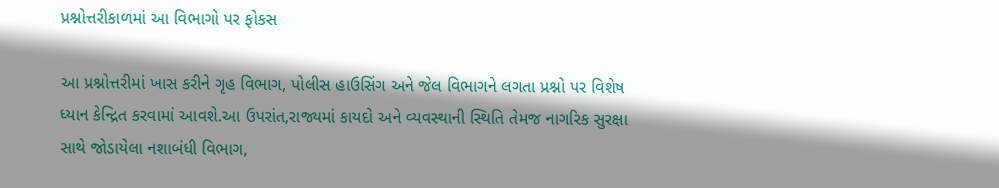પ્રશ્નોત્તરીકાળમાં આ વિભાગો પર ફોકસ

આ પ્રશ્નોત્તરીમાં ખાસ કરીને ગૃહ વિભાગ, પોલીસ હાઉસિંગ અને જેલ વિભાગને લગતા પ્રશ્નો પર વિશેષ ધ્યાન કેન્દ્રિત કરવામાં આવશે.આ ઉપરાંત,રાજ્યમાં કાયદો અને વ્યવસ્થાની સ્થિતિ તેમજ નાગરિક સુરક્ષા સાથે જોડાયેલા નશાબંધી વિભાગ,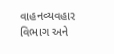વાહનવ્યવહાર વિભાગ અને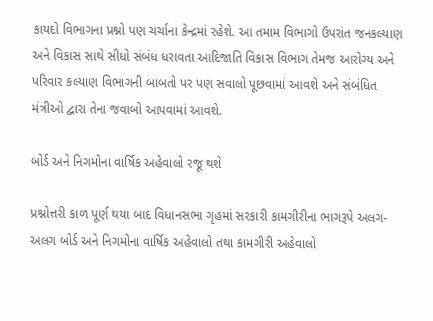કાયદો વિભાગના પ્રશ્નો પણ ચર્ચાના કેન્દ્રમાં રહેશે. આ તમામ વિભાગો ઉપરાંત જનકલ્યાણ અને વિકાસ સાથે સીધો સંબંધ ધરાવતા આદિજાતિ વિકાસ વિભાગ તેમજ આરોગ્ય અને પરિવાર કલ્યાણ વિભાગની બાબતો પર પણ સવાલો પૂછવામાં આવશે અને સંબંધિત મંત્રીઓ દ્વારા તેના જવાબો આપવામાં આવશે.

બોર્ડ અને નિગમોના વાર્ષિક અહેવાલો રજૂ થશે

પ્રશ્નોત્તરી કાળ પૂર્ણ થયા બાદ વિધાનસભા ગૃહમાં સરકારી કામગીરીના ભાગરૂપે અલગ-અલગ બોર્ડ અને નિગમોના વાર્ષિક અહેવાલો તથા કામગીરી અહેવાલો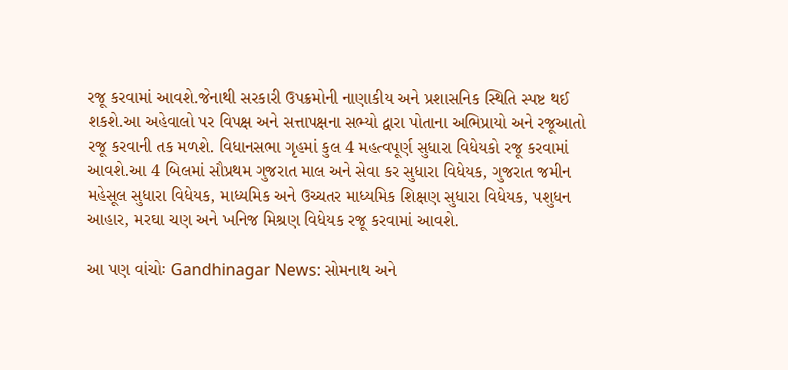રજૂ કરવામાં આવશે.જેનાથી સરકારી ઉપક્રમોની નાણાકીય અને પ્રશાસનિક સ્થિતિ સ્પષ્ટ થઈ શકશે.આ અહેવાલો પર વિપક્ષ અને સત્તાપક્ષના સભ્યો દ્વારા પોતાના અભિપ્રાયો અને રજૂઆતો રજૂ કરવાની તક મળશે. વિધાનસભા ગૃહમાં કુલ 4 મહત્વપૂર્ણ સુધારા વિધેયકો રજૂ કરવામાં આવશે.આ 4 બિલમાં સૌપ્રથમ ગુજરાત માલ અને સેવા કર સુધારા વિધેયક, ગુજરાત જમીન મહેસૂલ સુધારા વિધેયક, માધ્યમિક અને ઉચ્ચતર માધ્યમિક શિક્ષણ સુધારા વિધેયક, પશુધન આહાર, મરઘા ચણ અને ખનિજ મિશ્રણ વિધેયક રજૂ કરવામાં આવશે.

આ પણ વાંચોઃ Gandhinagar News: સોમનાથ અને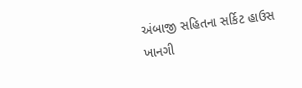અંબાજી સહિતના સર્કિટ હાઉસ ખાનગી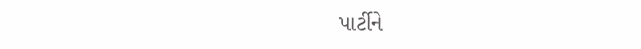પાર્ટીને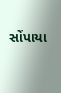સોંપાયા